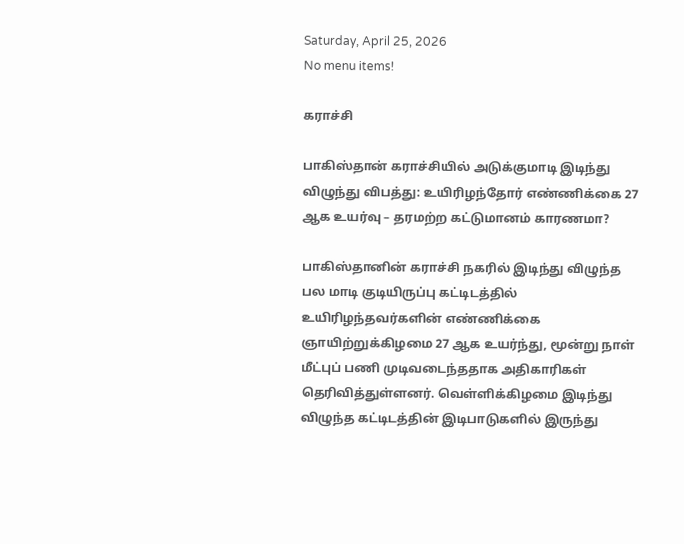Saturday, April 25, 2026
No menu items!

கராச்சி

பாகிஸ்தான் கராச்சியில் அடுக்குமாடி இடிந்து விழுந்து விபத்து: உயிரிழந்தோர் எண்ணிக்கை 27 ஆக உயர்வு – தரமற்ற கட்டுமானம் காரணமா?

பாகிஸ்தானின் கராச்சி நகரில் இடிந்து விழுந்த பல மாடி குடியிருப்பு கட்டிடத்தில் உயிரிழந்தவர்களின் எண்ணிக்கை ஞாயிற்றுக்கிழமை 27 ஆக உயர்ந்து, மூன்று நாள் மீட்புப் பணி முடிவடைந்ததாக அதிகாரிகள் தெரிவித்துள்ளனர். வெள்ளிக்கிழமை இடிந்து விழுந்த கட்டிடத்தின் இடிபாடுகளில் இருந்து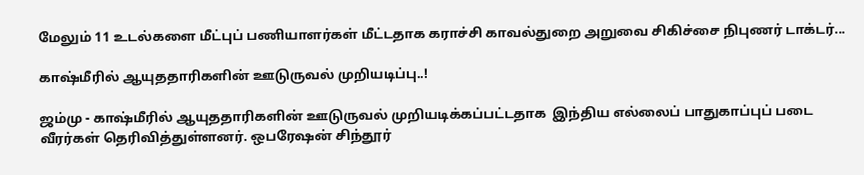மேலும் 11 உடல்களை மீட்புப் பணியாளர்கள் மீட்டதாக கராச்சி காவல்துறை அறுவை சிகிச்சை நிபுணர் டாக்டர்...

காஷ்மீரில் ஆயுததாரிகளின் ஊடுருவல் முறியடிப்பு..!

ஜம்மு - காஷ்மீரில் ஆயுததாரிகளின் ஊடுருவல் முறியடிக்கப்பட்டதாக  இந்திய எல்லைப் பாதுகாப்புப் படை வீரர்கள் தெரிவித்துள்ளனர். ஒபரேஷன் சிந்தூர்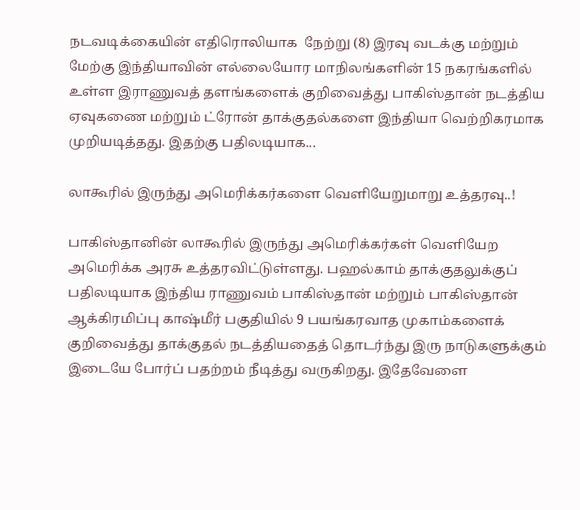நடவடிக்கையின் எதிரொலியாக  நேற்று (8) இரவு வடக்கு மற்றும் மேற்கு இந்தியாவின் எல்லையோர மாநிலங்களின் 15 நகரங்களில் உள்ள இராணுவத் தளங்களைக் குறிவைத்து பாகிஸ்தான் நடத்திய ஏவுகணை மற்றும் ட்ரோன் தாக்குதல்களை இந்தியா வெற்றிகரமாக முறியடித்தது. இதற்கு பதிலடியாக...

லாகூரில் இருந்து அமெரிக்கர்களை வெளியேறுமாறு உத்தரவு..!

பாகிஸ்தானின் லாகூரில் இருந்து அமெரிக்கர்கள் வெளியேற அமெரிக்க அரசு உத்தரவிட்டுள்ளது. பஹல்காம் தாக்குதலுக்குப் பதிலடியாக இந்திய ராணுவம் பாகிஸ்தான் மற்றும் பாகிஸ்தான் ஆக்கிரமிப்பு காஷ்மீர் பகுதியில் 9 பயங்கரவாத முகாம்களைக் குறிவைத்து தாக்குதல் நடத்தியதைத் தொடர்ந்து இரு நாடுகளுக்கும் இடையே போர்ப் பதற்றம் நீடித்து வருகிறது. இதேவேளை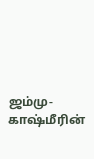ஜம்மு-காஷ்மீரின்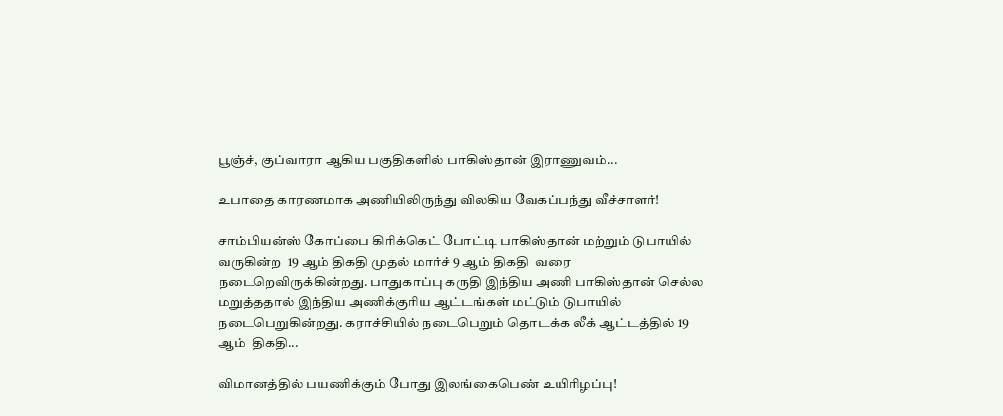பூஞ்ச், குப்வாரா ஆகிய பகுதிகளில் பாகிஸ்தான் இராணுவம்...

உபாதை காரணமாக அணியிலிருந்து விலகிய வேகப்பந்து வீச்சாளர்!

சாம்பியன்ஸ் கோப்பை கிரிக்கெட் போட்டி பாகிஸ்தான் மற்றும் டுபாயில் வருகின்ற  19 ஆம் திகதி முதல் மார்ச் 9 ஆம் திகதி  வரை நடைறெவிருக்கின்றது. பாதுகாப்பு கருதி இந்திய அணி பாகிஸ்தான் செல்ல மறுத்ததால் இந்திய அணிக்குரிய ஆட்டங்கள் மட்டும் டுபாயில் நடைபெறுகின்றது. கராச்சியில் நடைபெறும் தொடக்க லீக் ஆட்டத்தில் 19 ஆம்  திகதி...

விமானத்தில் பயணிக்கும் போது இலங்கைபெண் உயிரிழப்பு!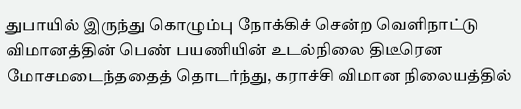துபாயில் இருந்து கொழும்பு நோக்கிச் சென்ற வெளிநாட்டு விமானத்தின் பெண் பயணியின் உடல்நிலை திடீரென மோசமடைந்ததைத் தொடர்ந்து, கராச்சி விமான நிலையத்தில்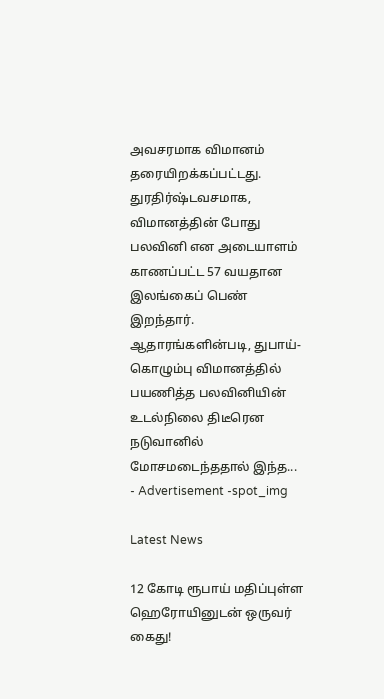அவசரமாக விமானம் தரையிறக்கப்பட்டது. துரதிர்ஷ்டவசமாக, விமானத்தின் போது பலவினி என அடையாளம் காணப்பட்ட 57 வயதான இலங்கைப் பெண் இறந்தார். ஆதாரங்களின்படி, துபாய்-கொழும்பு விமானத்தில் பயணித்த பலவினியின் உடல்நிலை திடீரென நடுவானில் மோசமடைந்ததால் இந்த...
- Advertisement -spot_img

Latest News

12 கோடி ரூபாய் மதிப்புள்ள ஹெரோயினுடன் ஒருவர் கைது!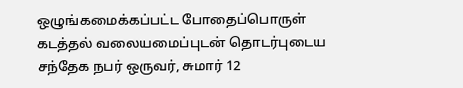ஒழுங்கமைக்கப்பட்ட போதைப்பொருள் கடத்தல் வலையமைப்புடன் தொடர்புடைய சந்தேக நபர் ஒருவர், சுமார் 12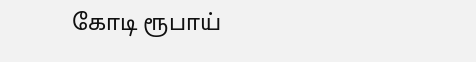கோடி ரூபாய்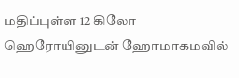மதிப்புள்ள 12 கிலோ ஹெரோயினுடன் ஹோமாகமவில்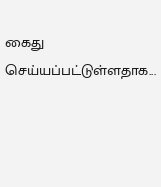கைது செய்யப்பட்டுள்ளதாக...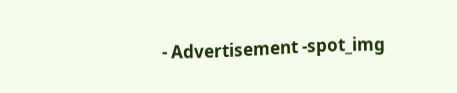- Advertisement -spot_img